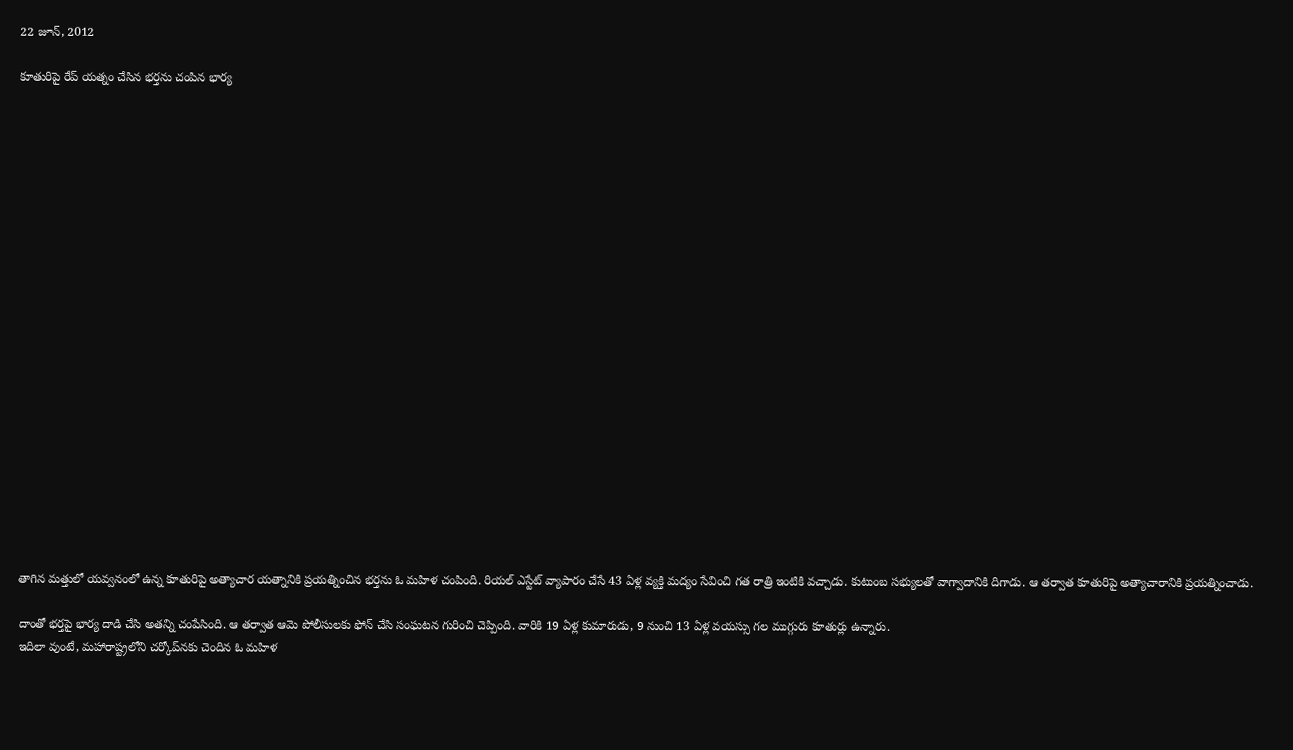22 జూన్, 2012

కూతురిపై రేప్ యత్నం చేసిన భర్తను చంపిన భార్య





















తాగిన మత్తులో యవ్వనంలో ఉన్న కూతురిపై అత్యాచార యత్నానికి ప్రయత్నించిన భర్తను ఓ మహిళ చంపింది. రియల్ ఎస్టేట్ వ్యాపారం చేసే 43 ఏళ్ల వ్యక్తి మద్యం సేవించి గత రాత్రి ఇంటికి వచ్చాడు. కుటుంబ సభ్యులతో వాగ్వాదానికి దిగాడు. ఆ తర్వాత కూతురిపై అత్యాచారానికి ప్రయత్నించాడు.

దాంతో భర్తపై భార్య దాడి చేసి అతన్ని చంపేసింది. ఆ తర్వాత ఆమె పోలీసులకు ఫోన్ చేసి సంఘటన గురించి చెప్పింది. వారికి 19 ఏళ్ల కుమారుడు, 9 నుంచి 13 ఏళ్ల వయస్సు గల ముగ్గురు కూతుర్లు ఉన్నారు.
ఇదిలా వుంటే, మహారాష్ట్రలోని చర్కోప్‌నకు చెందిన ఓ మహిళ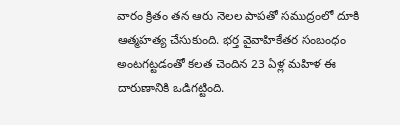వారం క్రితం తన ఆరు నెలల పాపతో సముద్రంలో దూకి ఆత్మహత్య చేసుకుంది. భర్త వైవాహికేతర సంబంధం అంటగట్టడంతో కలత చెందిన 23 ఏళ్ల మహిళ ఈ దారుణానికి ఒడిగట్టింది.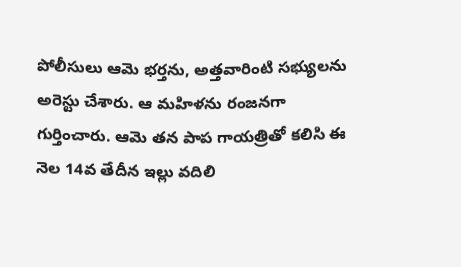పోలీసులు ఆమె భర్తను, అత్తవారింటి సభ్యులను అరెస్టు చేశారు. ఆ మహిళను రంజనగా గుర్తించారు. ఆమె తన పాప గాయత్రితో కలిసి ఈ నెల 14వ తేదీన ఇల్లు వదిలి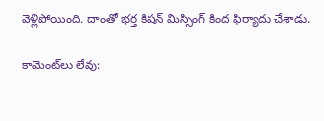వెళ్లిపోయింది. దాంతో భర్త కిషన్ మిస్సింగ్ కింద ఫిర్యాదు చేశాడు.

కామెంట్‌లు లేవు: